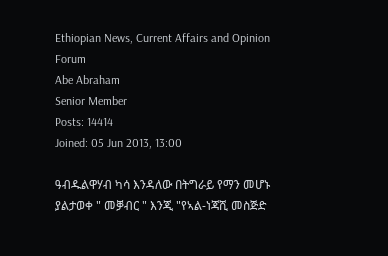Ethiopian News, Current Affairs and Opinion Forum
Abe Abraham
Senior Member
Posts: 14414
Joined: 05 Jun 2013, 13:00

ዓብዱልዋሃብ ካሳ እንዳለው በትግራይ የማን መሆኑ ያልታወቀ " መቓብር " እንጂ "የኣል-ነጃሺ መስጅድ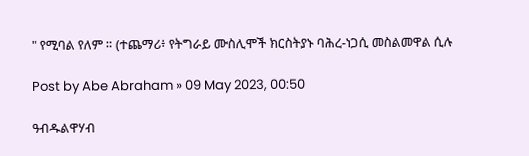" የሚባል የለም ። (ተጨማሪ፥ የትግራይ ሙስሊሞች ክርስትያኑ ባሕረ-ነጋሲ መስልመዋል ሲሉ

Post by Abe Abraham » 09 May 2023, 00:50

ዓብዱልዋሃብ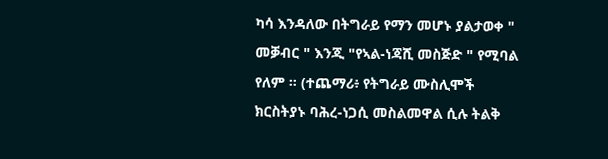ካሳ እንዳለው በትግራይ የማን መሆኑ ያልታወቀ " መቓብር " እንጂ "የኣል-ነጃሺ መስጅድ " የሚባል የለም ። (ተጨማሪ፥ የትግራይ ሙስሊሞች ክርስትያኑ ባሕረ-ነጋሲ መስልመዋል ሲሉ ትልቅ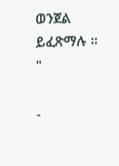ወንጀል ይፈጽማሉ ። "

-